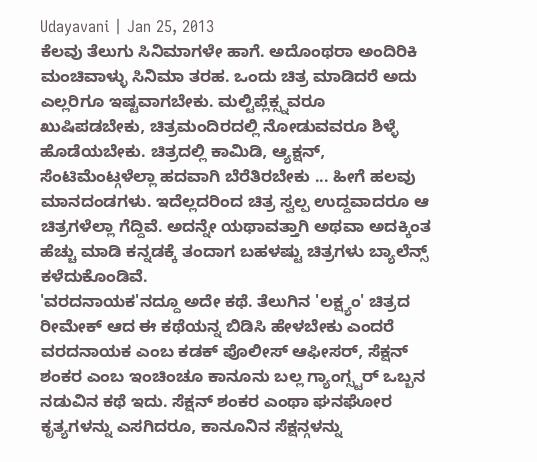Udayavani | Jan 25, 2013
ಕೆಲವು ತೆಲುಗು ಸಿನಿಮಾಗಳೇ ಹಾಗೆ. ಅದೊಂಥರಾ ಅಂದಿರಿಕಿ ಮಂಚಿವಾಳ್ಳು ಸಿನಿಮಾ ತರಹ. ಒಂದು ಚಿತ್ರ ಮಾಡಿದರೆ ಅದು ಎಲ್ಲರಿಗೂ ಇಷ್ಟವಾಗಬೇಕು. ಮಲ್ಟಿಪ್ಲೆಕ್ಸ್ನವರೂ ಖುಷಿಪಡಬೇಕು, ಚಿತ್ರಮಂದಿರದಲ್ಲಿ ನೋಡುವವರೂ ಶಿಳ್ಳೆ ಹೊಡೆಯಬೇಕು. ಚಿತ್ರದಲ್ಲಿ ಕಾಮಿಡಿ, ಆ್ಯಕ್ಷನ್, ಸೆಂಟಿಮೆಂಟ್ಗಳೆಲ್ಲಾ ಹದವಾಗಿ ಬೆರೆತಿರಬೇಕು ... ಹೀಗೆ ಹಲವು ಮಾನದಂಡಗಳು. ಇದೆಲ್ಲದರಿಂದ ಚಿತ್ರ ಸ್ವಲ್ಪ ಉದ್ದವಾದರೂ ಆ ಚಿತ್ರಗಳೆಲ್ಲಾ ಗೆದ್ದಿವೆ. ಅದನ್ನೇ ಯಥಾವತ್ತಾಗಿ ಅಥವಾ ಅದಕ್ಕಿಂತ ಹೆಚ್ಚು ಮಾಡಿ ಕನ್ನಡಕ್ಕೆ ತಂದಾಗ ಬಹಳಷ್ಟು ಚಿತ್ರಗಳು ಬ್ಯಾಲೆನ್ಸ್ ಕಳೆದುಕೊಂಡಿವೆ.
'ವರದನಾಯಕ'ನದ್ದೂ ಅದೇ ಕಥೆ. ತೆಲುಗಿನ 'ಲಕ್ಷ್ಯಂ' ಚಿತ್ರದ ರೀಮೇಕ್ ಆದ ಈ ಕಥೆಯನ್ನ ಬಿಡಿಸಿ ಹೇಳಬೇಕು ಎಂದರೆ ವರದನಾಯಕ ಎಂಬ ಕಡಕ್ ಪೊಲೀಸ್ ಆಫೀಸರ್, ಸೆಕ್ಷನ್ ಶಂಕರ ಎಂಬ ಇಂಚಿಂಚೂ ಕಾನೂನು ಬಲ್ಲ ಗ್ಯಾಂಗ್ಸ್ಟರ್ ಒಬ್ಬನ ನಡುವಿನ ಕಥೆ ಇದು. ಸೆಕ್ಷನ್ ಶಂಕರ ಎಂಥಾ ಘನಘೋರ ಕೃತ್ಯಗಳನ್ನು ಎಸಗಿದರೂ, ಕಾನೂನಿನ ಸೆಕ್ಷನ್ಗಳನ್ನು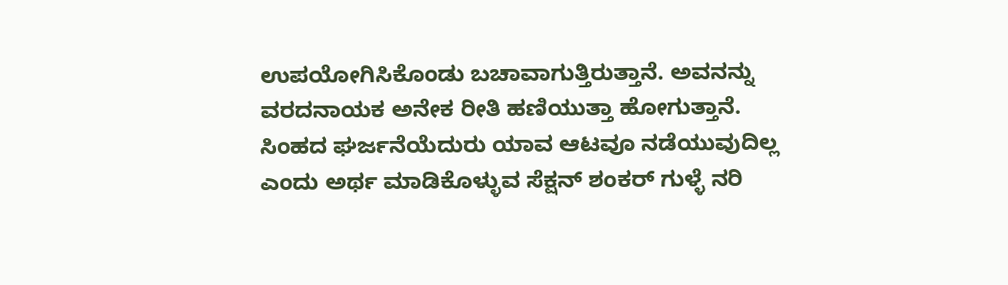ಉಪಯೋಗಿಸಿಕೊಂಡು ಬಚಾವಾಗುತ್ತಿರುತ್ತಾನೆ. ಅವನನ್ನು ವರದನಾಯಕ ಅನೇಕ ರೀತಿ ಹಣಿಯುತ್ತಾ ಹೋಗುತ್ತಾನೆ. ಸಿಂಹದ ಘರ್ಜನೆಯೆದುರು ಯಾವ ಆಟವೂ ನಡೆಯುವುದಿಲ್ಲ ಎಂದು ಅರ್ಥ ಮಾಡಿಕೊಳ್ಳುವ ಸೆಕ್ಷನ್ ಶಂಕರ್ ಗುಳ್ಳೆ ನರಿ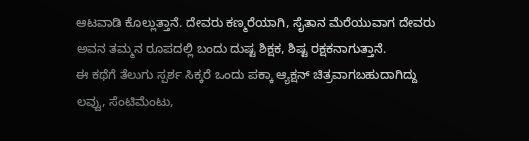ಆಟವಾಡಿ ಕೊಲ್ಲುತ್ತಾನೆ. ದೇವರು ಕಣ್ಮರೆಯಾಗಿ, ಸೈತಾನ ಮೆರೆಯುವಾಗ ದೇವರು ಅವನ ತಮ್ಮನ ರೂಪದಲ್ಲಿ ಬಂದು ದುಷ್ಟ ಶಿಕ್ಷಕ, ಶಿಷ್ಟ ರಕ್ಷಕನಾಗುತ್ತಾನೆ.
ಈ ಕಥೆಗೆ ತೆಲುಗು ಸ್ಪರ್ಶ ಸಿಕ್ಕರೆ ಒಂದು ಪಕ್ಕಾ ಆ್ಯಕ್ಷನ್ ಚಿತ್ರವಾಗಬಹುದಾಗಿದ್ದು ಲವ್ವು, ಸೆಂಟಿಮೆಂಟು,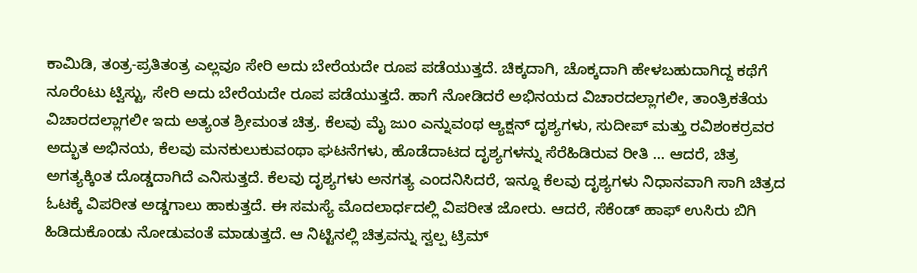ಕಾಮಿಡಿ, ತಂತ್ರ-ಪ್ರತಿತಂತ್ರ ಎಲ್ಲವೂ ಸೇರಿ ಅದು ಬೇರೆಯದೇ ರೂಪ ಪಡೆಯುತ್ತದೆ. ಚಿಕ್ಕದಾಗಿ, ಚೊಕ್ಕದಾಗಿ ಹೇಳಬಹುದಾಗಿದ್ದ ಕಥೆಗೆ ನೂರೆಂಟು ಟ್ವಿಸ್ಟು, ಸೇರಿ ಅದು ಬೇರೆಯದೇ ರೂಪ ಪಡೆಯುತ್ತದೆ. ಹಾಗೆ ನೋಡಿದರೆ ಅಭಿನಯದ ವಿಚಾರದಲ್ಲಾಗಲೀ, ತಾಂತ್ರಿಕತೆಯ ವಿಚಾರದಲ್ಲಾಗಲೀ ಇದು ಅತ್ಯಂತ ಶ್ರೀಮಂತ ಚಿತ್ರ. ಕೆಲವು ಮೈ ಜುಂ ಎನ್ನುವಂಥ ಆ್ಯಕ್ಷನ್ ದೃಶ್ಯಗಳು, ಸುದೀಪ್ ಮತ್ತು ರವಿಶಂಕರ್ರವರ ಅದ್ಭುತ ಅಭಿನಯ, ಕೆಲವು ಮನಕುಲುಕುವಂಥಾ ಘಟನೆಗಳು, ಹೊಡೆದಾಟದ ದೃಶ್ಯಗಳನ್ನು ಸೆರೆಹಿಡಿರುವ ರೀತಿ ... ಆದರೆ, ಚಿತ್ರ ಅಗತ್ಯಕ್ಕಿಂತ ದೊಡ್ಡದಾಗಿದೆ ಎನಿಸುತ್ತದೆ. ಕೆಲವು ದೃಶ್ಯಗಳು ಅನಗತ್ಯ ಎಂದನಿಸಿದರೆ, ಇನ್ನೂ ಕೆಲವು ದೃಶ್ಯಗಳು ನಿಧಾನವಾಗಿ ಸಾಗಿ ಚಿತ್ರದ ಓಟಕ್ಕೆ ವಿಪರೀತ ಅಡ್ಡಗಾಲು ಹಾಕುತ್ತದೆ. ಈ ಸಮಸ್ಯೆ ಮೊದಲಾರ್ಧದಲ್ಲಿ ವಿಪರೀತ ಜೋರು. ಆದರೆ, ಸೆಕೆಂಡ್ ಹಾಫ್ ಉಸಿರು ಬಿಗಿ ಹಿಡಿದುಕೊಂಡು ನೋಡುವಂತೆ ಮಾಡುತ್ತದೆ. ಆ ನಿಟ್ಟಿನಲ್ಲಿ ಚಿತ್ರವನ್ನು ಸ್ವಲ್ಪ ಟ್ರಿಮ್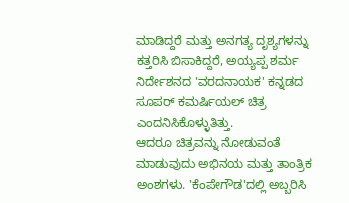ಮಾಡಿದ್ದರೆ ಮತ್ತು ಅನಗತ್ಯ ದೃಶ್ಯಗಳನ್ನು ಕತ್ತರಿಸಿ ಬಿಸಾಕಿದ್ದರೆ, ಅಯ್ಯಪ್ಪ ಶರ್ಮ ನಿರ್ದೇಶನದ 'ವರದನಾಯಕ' ಕನ್ನಡದ ಸೂಪರ್ ಕಮರ್ಷಿಯಲ್ ಚಿತ್ರ ಎಂದನಿಸಿಕೊಳ್ಳುತಿತ್ತು.
ಆದರೂ ಚಿತ್ರವನ್ನು ನೋಡುವಂತೆ ಮಾಡುವುದು ಅಭಿನಯ ಮತ್ತು ತಾಂತ್ರಿಕ ಅಂಶಗಳು. 'ಕೆಂಪೇಗೌಡ'ದಲ್ಲಿ ಅಬ್ಬರಿಸಿ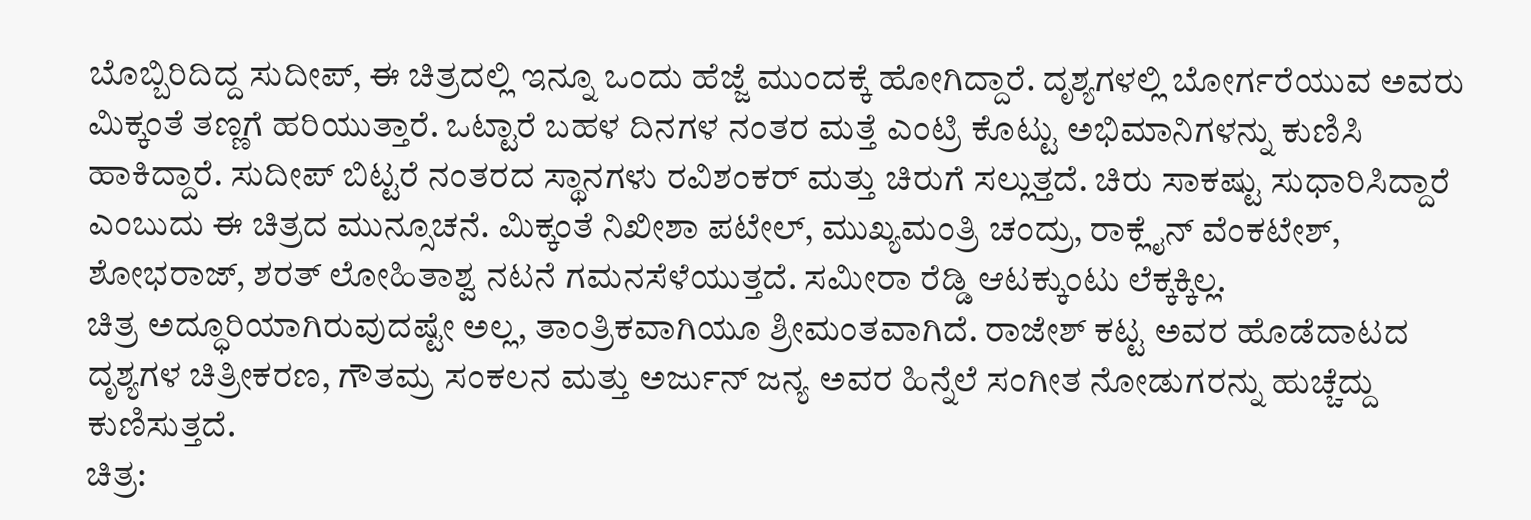ಬೊಬ್ಬಿರಿದಿದ್ದ ಸುದೀಪ್, ಈ ಚಿತ್ರದಲ್ಲಿ ಇನ್ನೂ ಒಂದು ಹೆಜ್ಜೆ ಮುಂದಕ್ಕೆ ಹೋಗಿದ್ದಾರೆ. ದೃಶ್ಯಗಳಲ್ಲಿ ಬೋರ್ಗರೆಯುವ ಅವರು ಮಿಕ್ಕಂತೆ ತಣ್ಣಗೆ ಹರಿಯುತ್ತಾರೆ. ಒಟ್ಟಾರೆ ಬಹಳ ದಿನಗಳ ನಂತರ ಮತ್ತೆ ಎಂಟ್ರಿ ಕೊಟ್ಟು ಅಭಿಮಾನಿಗಳನ್ನು ಕುಣಿಸಿ ಹಾಕಿದ್ದಾರೆ. ಸುದೀಪ್ ಬಿಟ್ಟರೆ ನಂತರದ ಸ್ಥಾನಗಳು ರವಿಶಂಕರ್ ಮತ್ತು ಚಿರುಗೆ ಸಲ್ಲುತ್ತದೆ. ಚಿರು ಸಾಕಷ್ಟು ಸುಧಾರಿಸಿದ್ದಾರೆ ಎಂಬುದು ಈ ಚಿತ್ರದ ಮುನ್ಸೂಚನೆ. ಮಿಕ್ಕಂತೆ ನಿಖೀಶಾ ಪಟೇಲ್, ಮುಖ್ಯಮಂತ್ರಿ ಚಂದ್ರು, ರಾಕ್ಲೈನ್ ವೆಂಕಟೇಶ್, ಶೋಭರಾಜ್, ಶರತ್ ಲೋಹಿತಾಶ್ವ ನಟನೆ ಗಮನಸೆಳೆಯುತ್ತದೆ. ಸಮೀರಾ ರೆಡ್ಡಿ ಆಟಕ್ಕುಂಟು ಲೆಕ್ಕಕ್ಕಿಲ್ಲ.
ಚಿತ್ರ ಅದ್ಧೂರಿಯಾಗಿರುವುದಷ್ಟೇ ಅಲ್ಲ, ತಾಂತ್ರಿಕವಾಗಿಯೂ ಶ್ರೀಮಂತವಾಗಿದೆ. ರಾಜೇಶ್ ಕಟ್ಟ ಅವರ ಹೊಡೆದಾಟದ ದೃಶ್ಯಗಳ ಚಿತ್ರೀಕರಣ, ಗೌತಮ್ರ ಸಂಕಲನ ಮತ್ತು ಅರ್ಜುನ್ ಜನ್ಯ ಅವರ ಹಿನ್ನೆಲೆ ಸಂಗೀತ ನೋಡುಗರನ್ನು ಹುಚ್ಚೆದ್ದು ಕುಣಿಸುತ್ತದೆ.
ಚಿತ್ರ: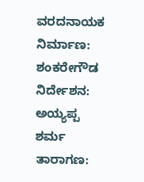ವರದನಾಯಕ
ನಿರ್ಮಾಣ: ಶಂಕರೇಗೌಡ
ನಿರ್ದೇಶನ: ಅಯ್ಯಪ್ಪ ಶರ್ಮ
ತಾರಾಗಣ: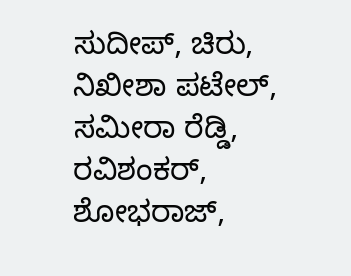ಸುದೀಪ್, ಚಿರು, ನಿಖೀಶಾ ಪಟೇಲ್, ಸಮೀರಾ ರೆಡ್ಡಿ, ರವಿಶಂಕರ್, ಶೋಭರಾಜ್,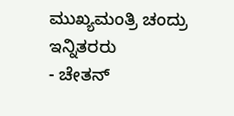ಮುಖ್ಯಮಂತ್ರಿ ಚಂದ್ರು ಇನ್ನಿತರರು
- ಚೇತನ್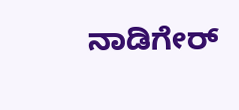ನಾಡಿಗೇರ್